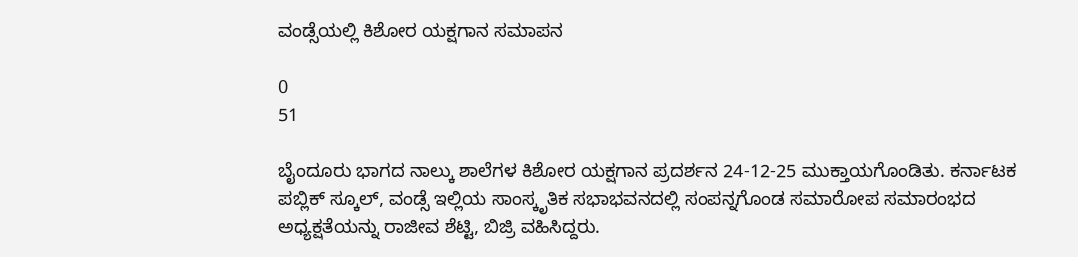ವಂಡ್ಸೆಯಲ್ಲಿ ಕಿಶೋರ ಯಕ್ಷಗಾನ ಸಮಾಪನ

0
51

ಬೈಂದೂರು ಭಾಗದ ನಾಲ್ಕು ಶಾಲೆಗಳ ಕಿಶೋರ ಯಕ್ಷಗಾನ ಪ್ರದರ್ಶನ 24-12-25 ಮುಕ್ತಾಯಗೊಂಡಿತು. ಕರ್ನಾಟಕ ಪಬ್ಲಿಕ್ ಸ್ಕೂಲ್, ವಂಡ್ಸೆ ಇಲ್ಲಿಯ ಸಾಂಸ್ಕೃತಿಕ ಸಭಾಭವನದಲ್ಲಿ ಸಂಪನ್ನಗೊಂಡ ಸಮಾರೋಪ ಸಮಾರಂಭದ ಅಧ್ಯಕ್ಷತೆಯನ್ನು ರಾಜೀವ ಶೆಟ್ಟಿ, ಬಿಜ್ರಿ ವಹಿಸಿದ್ದರು.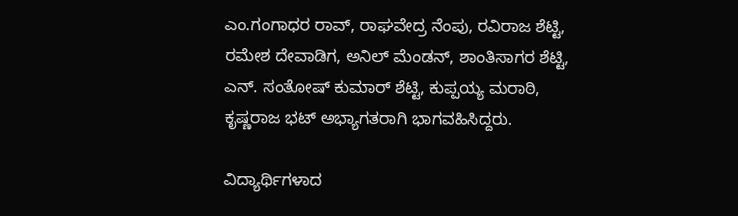ಎಂ.ಗಂಗಾಧರ ರಾವ್, ರಾಘವೇದ್ರ ನೆಂಪು, ರವಿರಾಜ ಶೆಟ್ಟಿ, ರಮೇಶ ದೇವಾಡಿಗ, ಅನಿಲ್ ಮೆಂಡನ್, ಶಾಂತಿಸಾಗರ ಶೆಟ್ಟಿ, ಎನ್. ಸಂತೋಷ್ ಕುಮಾರ್ ಶೆಟ್ಟಿ, ಕುಪ್ಪಯ್ಯ ಮರಾಠಿ, ಕೃಷ್ಣರಾಜ ಭಟ್ ಅಭ್ಯಾಗತರಾಗಿ ಭಾಗವಹಿಸಿದ್ದರು.

ವಿದ್ಯಾರ್ಥಿಗಳಾದ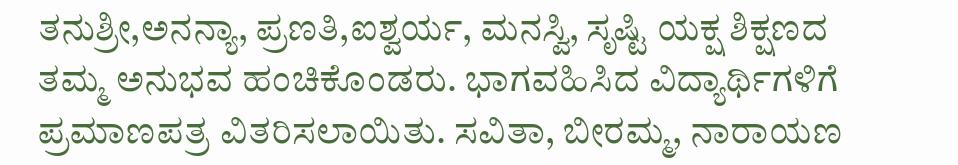ತನುಶ್ರೀ,ಅನನ್ಯಾ, ಪ್ರಣತಿ,ಐಶ್ವರ್ಯ, ಮನಸ್ವಿ, ಸೃಷ್ಟಿ ಯಕ್ಷ ಶಿಕ್ಷಣದ ತಮ್ಮ ಅನುಭವ ಹಂಚಿಕೊಂಡರು. ಭಾಗವಹಿಸಿದ ವಿದ್ಯಾರ್ಥಿಗಳಿಗೆ ಪ್ರಮಾಣಪತ್ರ ವಿತರಿಸಲಾಯಿತು. ಸವಿತಾ, ಬೀರಮ್ಮ, ನಾರಾಯಣ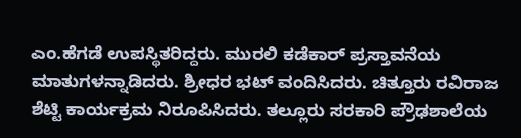ಎಂ.ಹೆಗಡೆ ಉಪಸ್ಥಿತರಿದ್ದರು. ಮುರಲಿ ಕಡೆಕಾರ್ ಪ್ರಸ್ತಾವನೆಯ ಮಾತುಗಳನ್ನಾಡಿದರು. ಶ್ರೀಧರ ಭಟ್ ವಂದಿಸಿದರು. ಚಿತ್ತೂರು ರವಿರಾಜ ಶೆಟ್ಟಿ ಕಾರ್ಯಕ್ರಮ ನಿರೂಪಿಸಿದರು. ತಲ್ಲೂರು ಸರಕಾರಿ ಪ್ರೌಢಶಾಲೆಯ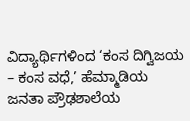ವಿದ್ಯಾರ್ಥಿಗಳಿಂದ ‘ಕಂಸ ದಿಗ್ವಿಜಯ – ಕಂಸ ವಧೆ,’ ಹೆಮ್ಮಾಡಿಯ ಜನತಾ ಪ್ರೌಢಶಾಲೆಯ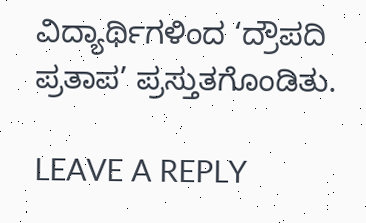ವಿದ್ಯಾರ್ಥಿಗಳಿಂದ ‘ದ್ರೌಪದಿ ಪ್ರತಾಪ’ ಪ್ರಸ್ತುತಗೊಂಡಿತು.

LEAVE A REPLY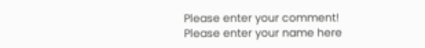Please enter your comment!
Please enter your name here